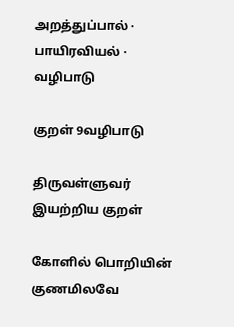அறத்துப்பால் · பாயிரவியல் · வழிபாடு

குறள் 9வழிபாடு

திருவள்ளுவர் இயற்றிய குறள்

கோளில் பொறியின் குணமிலவே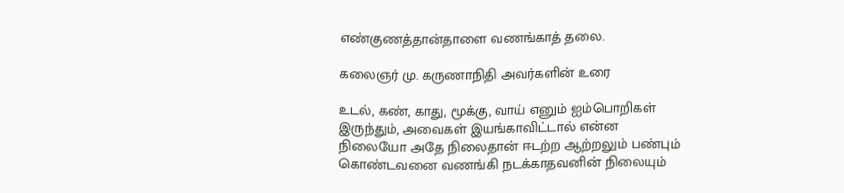எண்குணத்தான்தாளை வணங்காத் தலை.

கலைஞர் மு. கருணாநிதி அவர்களின் உரை

உடல், கண், காது, மூக்கு, வாய் எனும் ஐம்பொறிகள் இருந்தும், அவைகள் இயங்காவிட்டால் என்ன நிலையோ அதே நிலைதான் ஈடற்ற ஆற்றலும் பண்பும் கொண்டவனை வணங்கி நடக்காதவனின் நிலையும்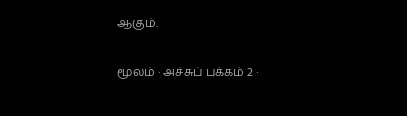ஆகும்.

மூலம் · அச்சுப் பக்கம் 2 ·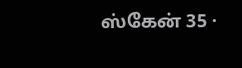ஸ்கேன் 35 ·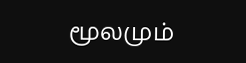மூலமும்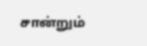சான்றும்